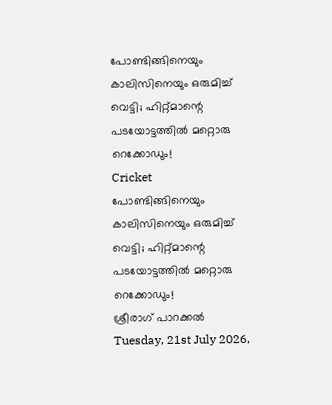പോണ്ടിങ്ങിനെയും കാലിസിനെയും ഒരുമിച്ച് വെട്ടി; ഹിറ്റ്മാന്റെ പടയോട്ടത്തില്‍ മറ്റൊരു റെക്കോഡും!
Cricket
പോണ്ടിങ്ങിനെയും കാലിസിനെയും ഒരുമിച്ച് വെട്ടി; ഹിറ്റ്മാന്റെ പടയോട്ടത്തില്‍ മറ്റൊരു റെക്കോഡും!
ശ്രീരാഗ് പാറക്കല്‍
Tuesday, 21st July 2026,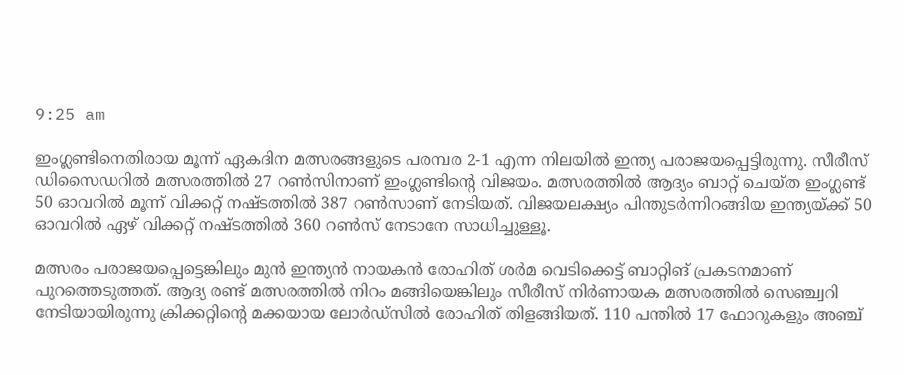9:25 am

ഇംഗ്ലണ്ടിനെതിരായ മൂന്ന് ഏകദിന മത്സരങ്ങളുടെ പരമ്പര 2-1 എന്ന നിലയില്‍ ഇന്ത്യ പരാജയപ്പെട്ടിരുന്നു. സീരീസ് ഡിസൈഡറില്‍ മത്സരത്തില്‍ 27 റണ്‍സിനാണ് ഇംഗ്ലണ്ടിന്റെ വിജയം. മത്സരത്തില്‍ ആദ്യം ബാറ്റ് ചെയ്ത ഇംഗ്ലണ്ട് 50 ഓവറില്‍ മൂന്ന് വിക്കറ്റ് നഷ്ടത്തില്‍ 387 റണ്‍സാണ് നേടിയത്. വിജയലക്ഷ്യം പിന്തുടര്‍ന്നിറങ്ങിയ ഇന്ത്യയ്ക്ക് 50 ഓവറില്‍ ഏഴ് വിക്കറ്റ് നഷ്ടത്തില്‍ 360 റണ്‍സ് നേടാനേ സാധിച്ചുള്ളൂ.

മത്സരം പരാജയപ്പെട്ടെങ്കിലും മുന്‍ ഇന്ത്യന്‍ നായകന്‍ രോഹിത് ശര്‍മ വെടിക്കെട്ട് ബാറ്റിങ് പ്രകടനമാണ് പുറത്തെടുത്തത്. ആദ്യ രണ്ട് മത്സരത്തില്‍ നിറം മങ്ങിയെങ്കിലും സീരീസ് നിര്‍ണായക മത്സരത്തില്‍ സെഞ്ച്വറി നേടിയായിരുന്നു ക്രിക്കറ്റിന്റെ മക്കയായ ലോര്‍ഡ്‌സില്‍ രോഹിത് തിളങ്ങിയത്. 110 പന്തില്‍ 17 ഫോറുകളും അഞ്ച്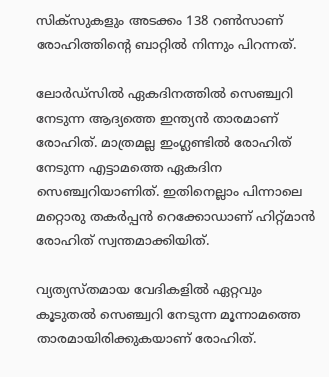സിക്‌സുകളും അടക്കം 138 റണ്‍സാണ് രോഹിത്തിന്റെ ബാറ്റില്‍ നിന്നും പിറന്നത്.

ലോര്‍ഡ്‌സില്‍ ഏകദിനത്തില്‍ സെഞ്ച്വറി നേടുന്ന ആദ്യത്തെ ഇന്ത്യന്‍ താരമാണ് രോഹിത്. മാത്രമല്ല ഇംഗ്ലണ്ടില്‍ രോഹിത് നേടുന്ന എട്ടാമത്തെ ഏകദിന സെഞ്ച്വറിയാണിത്. ഇതിനെല്ലാം പിന്നാലെ മറ്റൊരു തകര്‍പ്പന്‍ റെക്കോഡാണ് ഹിറ്റ്മാന്‍ രോഹിത് സ്വന്തമാക്കിയിത്.

വ്യത്യസ്തമായ വേദികളില്‍ ഏറ്റവും കൂടുതല്‍ സെഞ്ച്വറി നേടുന്ന മൂന്നാമത്തെ താരമായിരിക്കുകയാണ് രോഹിത്.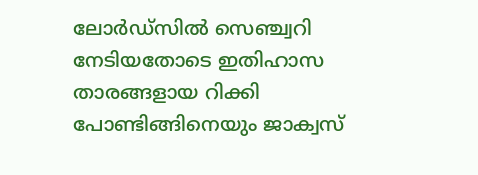ലോര്‍ഡ്‌സില്‍ സെഞ്ച്വറി നേടിയതോടെ ഇതിഹാസ താരങ്ങളായ റിക്കി പോണ്ടിങ്ങിനെയും ജാക്വസ്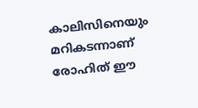കാലിസിനെയും മറികടന്നാണ് രോഹിത് ഈ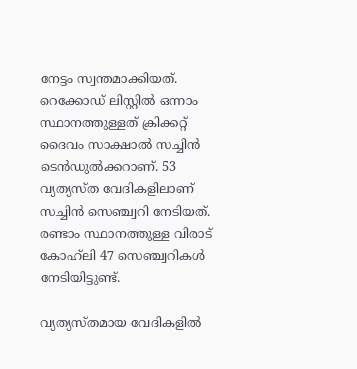നേട്ടം സ്വന്തമാക്കിയത്. റെക്കോഡ് ലിസ്റ്റില്‍ ഒന്നാം സ്ഥാനത്തുള്ളത് ക്രിക്കറ്റ് ദൈവം സാക്ഷാല്‍ സച്ചിന്‍ ടെന്‍ഡുല്‍ക്കറാണ്. 53 വ്യത്യസ്ത വേദികളിലാണ് സച്ചിന്‍ സെഞ്ച്വറി നേടിയത്. രണ്ടാം സ്ഥാനത്തുള്ള വിരാട് കോഹ്‌ലി 47 സെഞ്ച്വറികള്‍ നേടിയിട്ടുണ്ട്.

വ്യത്യസ്തമായ വേദികളില്‍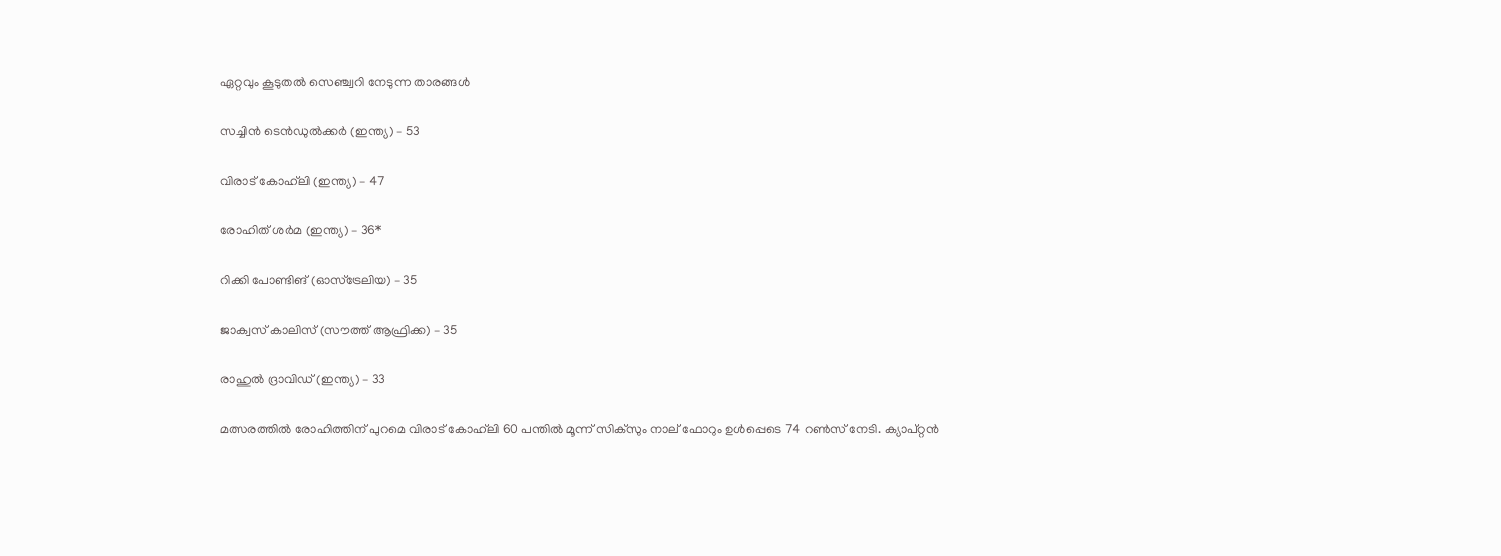ഏറ്റവും കൂടുതല്‍ സെഞ്ച്വറി നേടുന്ന താരങ്ങള്‍

സച്ചിന്‍ ടെന്‍ഡുല്‍ക്കര്‍ (ഇന്ത്യ) – 53

വിരാട് കോഹ്‌ലി (ഇന്ത്യ) – 47

രോഹിത് ശര്‍മ (ഇന്ത്യ) – 36*

റിക്കി പോണ്ടിങ് (ഓസ്‌ട്രേലിയ) – 35

ജാക്വസ് കാലിസ് (സൗത്ത് ആഫ്രിക്ക) – 35

രാഹുല്‍ ദ്രാവിഡ് (ഇന്ത്യ) – 33

മത്സരത്തില്‍ രോഹിത്തിന് പുറമെ വിരാട് കോഹ്‌ലി 60 പന്തില്‍ മൂന്ന് സിക്‌സും നാല് ഫോറും ഉള്‍പ്പെടെ 74 റണ്‍സ് നേടി. ക്യാപ്റ്റന്‍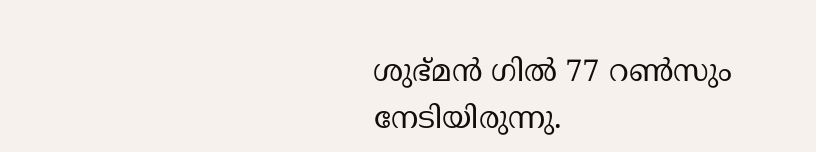ശുഭ്മന്‍ ഗില്‍ 77 റണ്‍സും നേടിയിരുന്നു.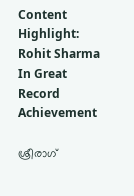Content Highlight: Rohit Sharma In Great Record Achievement

ശ്രീരാഗ്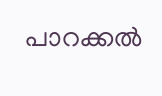പാറക്കല്‍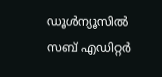ഡൂള്‍ന്യൂസില്‍ സബ് എഡിറ്റര്‍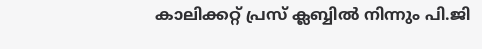കാലിക്കറ്റ് പ്രസ് ക്ലബ്ബില്‍ നിന്നും പി.ജി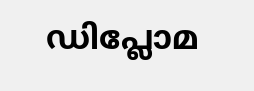ഡിപ്ലോമ